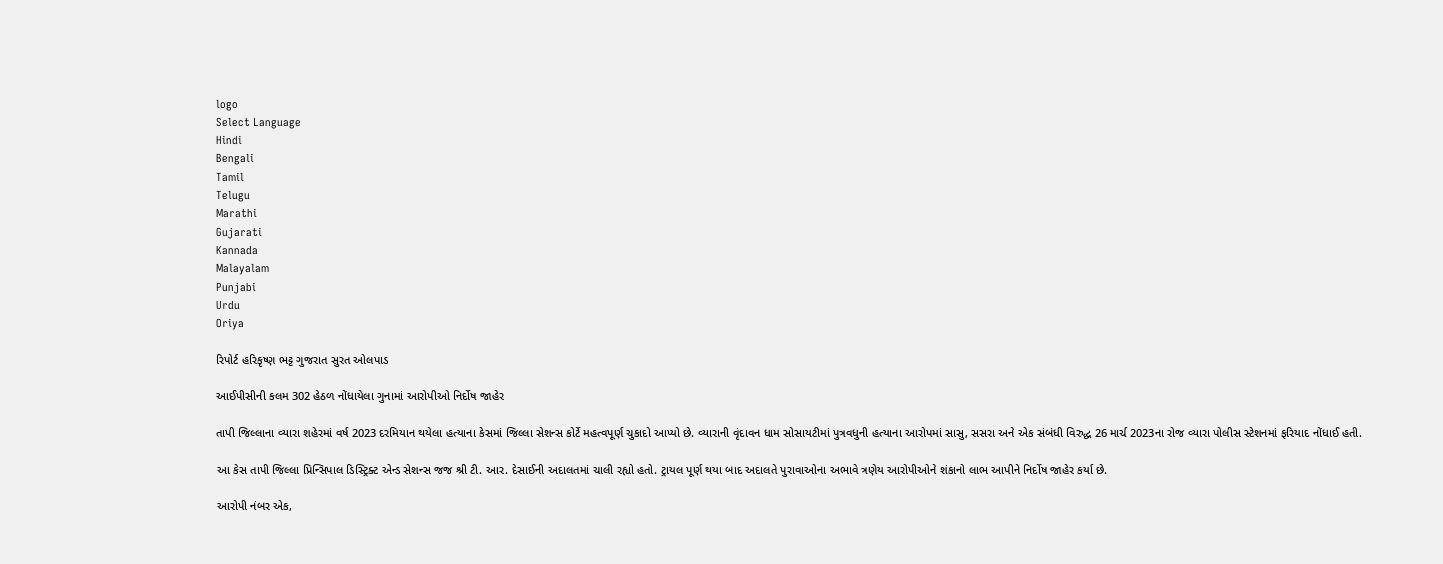logo
Select Language
Hindi
Bengali
Tamil
Telugu
Marathi
Gujarati
Kannada
Malayalam
Punjabi
Urdu
Oriya

રિપોર્ટ હરિકૃષ્ણ ભટ્ટ ગુજરાત સુરત ઓલપાડ

આઈપીસીની કલમ 302 હેઠળ નોંધાયેલા ગુનામાં આરોપીઓ નિર્દોષ જાહેર

તાપી જિલ્લાના વ્યારા શહેરમાં વર્ષ 2023 દરમિયાન થયેલા હત્યાના કેસમાં જિલ્લા સેશન્સ કોર્ટે મહત્વપૂર્ણ ચુકાદો આપ્યો છે. વ્યારાની વૃંદાવન ધામ સોસાયટીમાં પુત્રવધુની હત્યાના આરોપમાં સાસુ, સસરા અને એક સંબંધી વિરુદ્ધ 26 માર્ચ 2023ના રોજ વ્યારા પોલીસ સ્ટેશનમાં ફરિયાદ નોંધાઈ હતી.

આ કેસ તાપી જિલ્લા પ્રિન્સિપાલ ડિસ્ટ્રિક્ટ એન્ડ સેશન્સ જજ શ્રી ટી. આર. દેસાઈની અદાલતમાં ચાલી રહ્યો હતો. ટ્રાયલ પૂર્ણ થયા બાદ અદાલતે પુરાવાઓના અભાવે ત્રણેય આરોપીઓને શંકાનો લાભ આપીને નિર્દોષ જાહેર કર્યા છે.

આરોપી નંબર એક,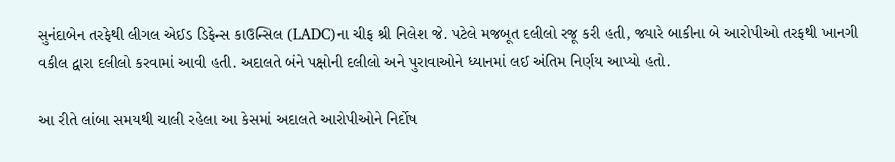સુનંદાબેન તરફેથી લીગલ એઈડ ડિફેન્સ કાઉન્સિલ (LADC)ના ચીફ શ્રી નિલેશ જે. પટેલે મજબૂત દલીલો રજૂ કરી હતી, જ્યારે બાકીના બે આરોપીઓ તરફથી ખાનગી વકીલ દ્વારા દલીલો કરવામાં આવી હતી. અદાલતે બંને પક્ષોની દલીલો અને પુરાવાઓને ધ્યાનમાં લઈ અંતિમ નિર્ણય આપ્યો હતો.

આ રીતે લાંબા સમયથી ચાલી રહેલા આ કેસમાં અદાલતે આરોપીઓને નિર્દોષ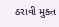ઠરાવી મુક્ત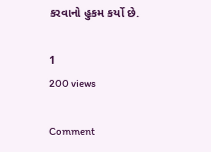કરવાનો હુકમ કર્યો છે.

1
200 views

Comment